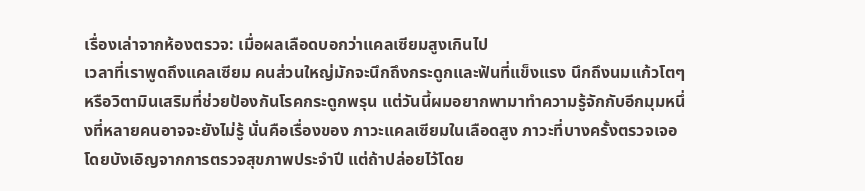เรื่องเล่าจากห้องตรวจ: เมื่อผลเลือดบอกว่าแคลเซียมสูงเกินไป
เวลาที่เราพูดถึงแคลเซียม คนส่วนใหญ่มักจะนึกถึงกระดูกและฟันที่แข็งแรง นึกถึงนมแก้วโตๆ หรือวิตามินเสริมที่ช่วยป้องกันโรคกระดูกพรุน แต่วันนี้ผมอยากพามาทำความรู้จักกับอีกมุมหนึ่งที่หลายคนอาจจะยังไม่รู้ นั่นคือเรื่องของ ภาวะแคลเซียมในเลือดสูง ภาวะที่บางครั้งตรวจเจอโดยบังเอิญจากการตรวจสุขภาพประจำปี แต่ถ้าปล่อยไว้โดย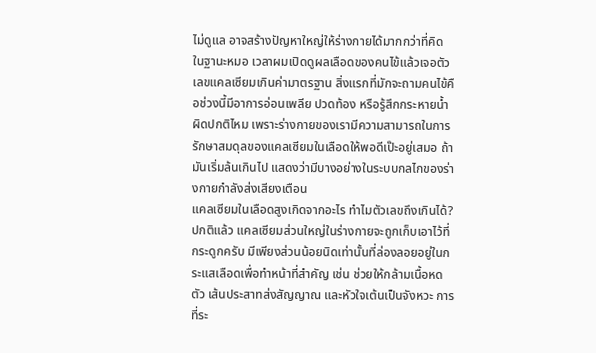ไม่ดูแล อาจสร้างปัญหาใหญ่ให้ร่างกายได้มากกว่าที่คิด
ในฐานะหมอ เวลาผมเปิดดูผลเลือดของคนไข้แล้วเจอตัวเลขแคลเซียมเกินค่ามาตรฐาน สิ่งแรกที่มักจะถามคนไข้คือช่วงนี้มีอาการอ่อนเพลีย ปวดท้อง หรือรู้สึกกระหายน้ำผิดปกติไหม เพราะร่างกายของเรามีความสามารถในการรักษาสมดุลของแคลเซียมในเลือดให้พอดีเป๊ะอยู่เสมอ ถ้ามันเริ่มล้นเกินไป แสดงว่ามีบางอย่างในระบบกลไกของร่างกายกำลังส่งเสียงเตือน
แคลเซียมในเลือดสูงเกิดจากอะไร ทำไมตัวเลขถึงเกินได้?
ปกติแล้ว แคลเซียมส่วนใหญ่ในร่างกายจะถูกเก็บเอาไว้ที่กระดูกครับ มีเพียงส่วนน้อยนิดเท่านั้นที่ล่องลอยอยู่ในกระแสเลือดเพื่อทำหน้าที่สำคัญ เช่น ช่วยให้กล้ามเนื้อหดตัว เส้นประสาทส่งสัญญาณ และหัวใจเต้นเป็นจังหวะ การที่ระ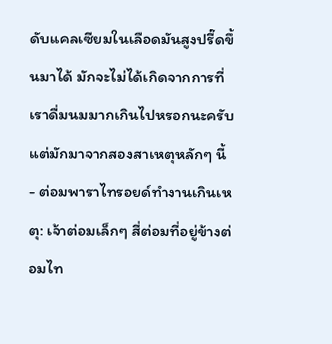ดับแคลเซียมในเลือดมันสูงปรี๊ดขึ้นมาได้ มักจะไม่ได้เกิดจากการที่เราดื่มนมมากเกินไปหรอกนะครับ แต่มักมาจากสองสาเหตุหลักๆ นี้
- ต่อมพาราไทรอยด์ทำงานเกินเหตุ: เจ้าต่อมเล็กๆ สี่ต่อมที่อยู่ข้างต่อมไท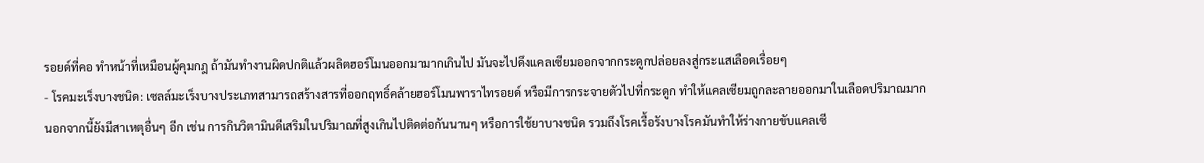รอยด์ที่คอ ทำหน้าที่เหมือนผู้คุมกฎ ถ้ามันทำงานผิดปกติแล้วผลิตฮอร์โมนออกมามากเกินไป มันจะไปดึงแคลเซียมออกจากกระดูกปล่อยลงสู่กระแสเลือดเรื่อยๆ
- โรคมะเร็งบางชนิด: เซลล์มะเร็งบางประเภทสามารถสร้างสารที่ออกฤทธิ์คล้ายฮอร์โมนพาราไทรอยด์ หรือมีการกระจายตัวไปที่กระดูก ทำให้แคลเซียมถูกละลายออกมาในเลือดปริมาณมาก
นอกจากนี้ยังมีสาเหตุอื่นๆ อีก เช่น การกินวิตามินดีเสริมในปริมาณที่สูงเกินไปติดต่อกันนานๆ หรือการใช้ยาบางชนิด รวมถึงโรคเรื้อรังบางโรคมันทำให้ร่างกายขับแคลเซี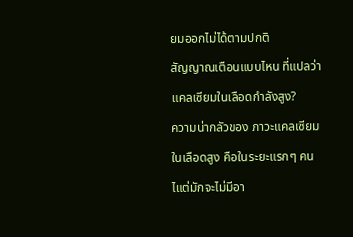ยมออกไม่ได้ตามปกติ
สัญญาณเตือนแบบไหน ที่แปลว่าแคลเซียมในเลือดกำลังสูง?
ความน่ากลัวของ ภาวะแคลเซียมในเลือดสูง คือในระยะแรกๆ คนไแต่มักจะไม่มีอา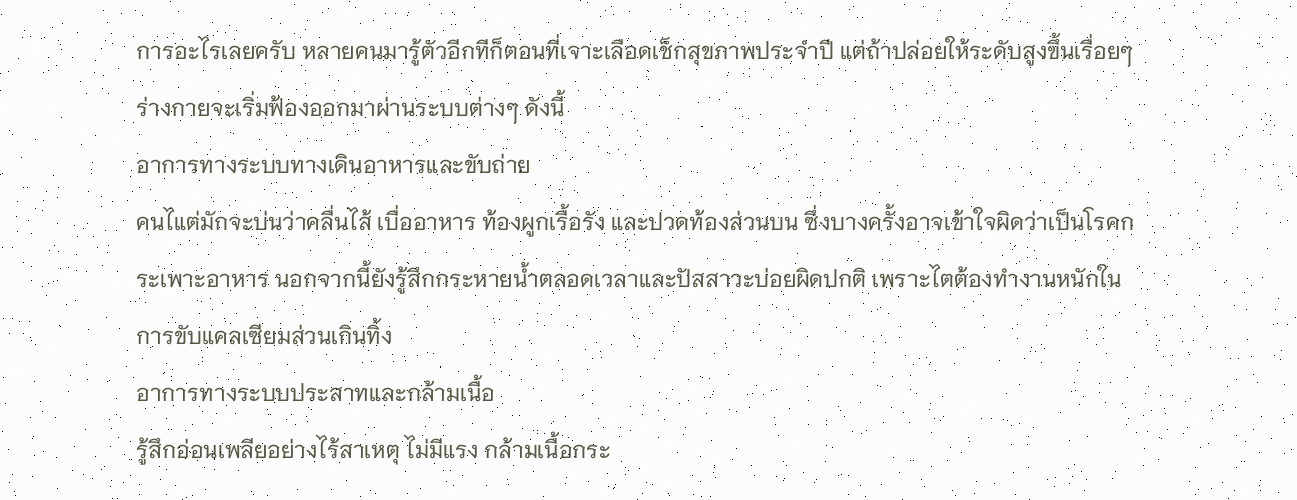การอะไรเลยครับ หลายคนมารู้ตัวอีกทีก็ตอนที่เจาะเลือดเช็กสุขภาพประจำปี แต่ถ้าปล่อยให้ระดับสูงขึ้นเรื่อยๆ ร่างกายจะเริ่มฟ้องออกมาผ่านระบบต่างๆ ดังนี้
อาการทางระบบทางเดินอาหารและขับถ่าย
คนไแต่มักจะบ่นว่าคลื่นไส้ เบื่ออาหาร ท้องผูกเรื้อรัง และปวดท้องส่วนบน ซึ่งบางครั้งอาจเข้าใจผิดว่าเป็นโรคกระเพาะอาหาร นอกจากนี้ยังรู้สึกกระหายน้ำตลอดเวลาและปัสสาวะบ่อยผิดปกติ เพราะไตต้องทำงานหนักในการขับแคลเซียมส่วนเกินทิ้ง
อาการทางระบบประสาทและกล้ามเนื้อ
รู้สึกอ่อนเพลียอย่างไร้สาเหตุ ไม่มีแรง กล้ามเนื้อกระ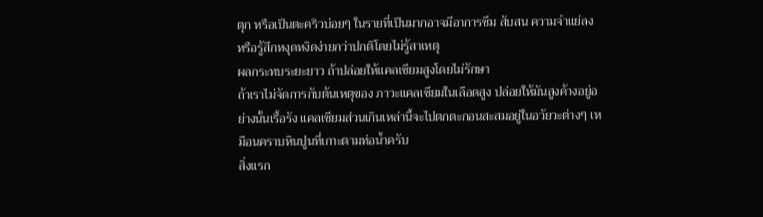ตุก หรือเป็นตะคริวบ่อยๆ ในรายที่เป็นมากอาจมีอาการซึม สับสน ความจำแย่ลง หรือรู้สึกหงุดหงิดง่ายกว่าปกติโดยไม่รู้สาเหตุ
ผลกระทบระยะยาว ถ้าปล่อยให้แคลเซียมสูงโดยไม่รักษา
ถ้าเราไม่จัดการกับต้นเหตุของ ภาวะแคลเซียมในเลือดสูง ปล่อยให้มันสูงค้างอยู่อย่างนั้นเรื้อรัง แคลเซียมส่วนเกินเหล่านี้จะไปตกตะกอนสะสมอยู่ในอวัยวะต่างๆ เหมือนคราบหินปูนที่เกาะตามท่อน้ำครับ
สิ่งแรก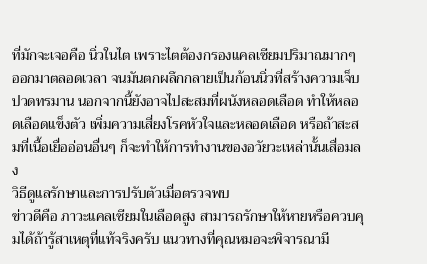ที่มักจะเจอคือ นิ่วในไต เพราะไตต้องกรองแคลเซียมปริมาณมากๆ ออกมาตลอดเวลา จนมันตกผลึกกลายเป็นก้อนนิ่วที่สร้างความเจ็บปวดทรมาน นอกจากนี้ยังอาจไปสะสมที่ผนังหลอดเลือด ทำให้หลอดเลือดแข็งตัว เพิ่มความเสี่ยงโรคหัวใจและหลอดเลือด หรือถ้าสะสมที่เนื้อเยื่ออ่อนอื่นๆ ก็จะทำให้การทำงานของอวัยวะเหล่านั้นเสื่อมลง
วิธีดูแลรักษาและการปรับตัวเมื่อตรวจพบ
ข่าวดีคือ ภาวะแคลเซียมในเลือดสูง สามารถรักษาให้หายหรือควบคุมได้ถ้ารู้สาเหตุที่แท้จริงครับ แนวทางที่คุณหมอจะพิจารณามี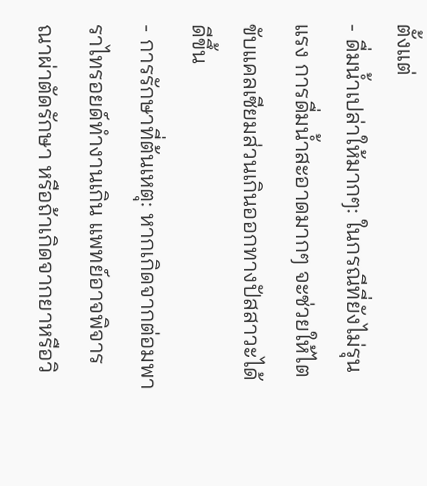ตั้งแต่
- ดื่มน้ำเปล่าให้มากๆ: ในกรณีที่ยังไม่รุนแรง การดื่มน้ำสะอาดมากๆ จะช่วยให้ไตขับแคลเซียมส่วนเกินออกทางปัสสาวะได้ดีขึ้น
- การรักษาที่ต้นเหตุ: หากเกิดจากต่อมพาราไทรอยด์ทำงานเกิน แพทย์อาจพิจารณาผ่าตัดรักษา หรือถ้าเกิดจากยาหรือวิ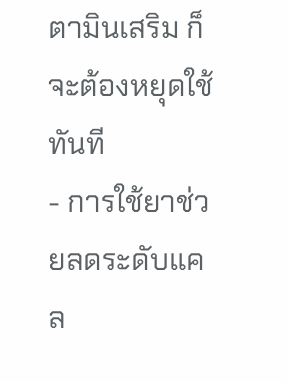ตามินเสริม ก็จะต้องหยุดใช้ทันที
- การใช้ยาช่วยลดระดับแคล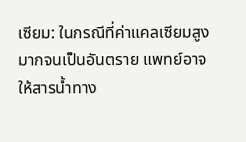เซียม: ในกรณีที่ค่าแคลเซียมสูงมากจนเป็นอันตราย แพทย์อาจให้สารน้ำทาง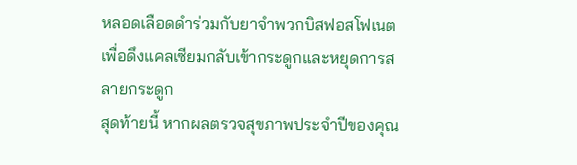หลอดเลือดดำร่วมกับยาจำพวกบิสฟอสโฟเนต เพื่อดึงแคลเซียมกลับเข้ากระดูกและหยุดการสลายกระดูก
สุดท้ายนี้ หากผลตรวจสุขภาพประจำปีของคุณ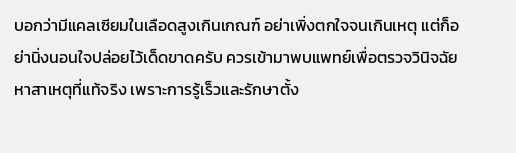บอกว่ามีแคลเซียมในเลือดสูงเกินเกณฑ์ อย่าเพิ่งตกใจจนเกินเหตุ แต่ก็อย่านิ่งนอนใจปล่อยไว้เด็ดขาดครับ ควรเข้ามาพบแพทย์เพื่อตรวจวินิจฉัยหาสาเหตุที่แท้จริง เพราะการรู้เร็วและรักษาตั้ง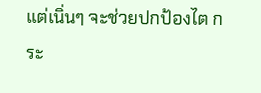แต่เนิ่นๆ จะช่วยปกป้องไต กระ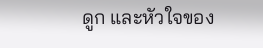ดูก และหัวใจของ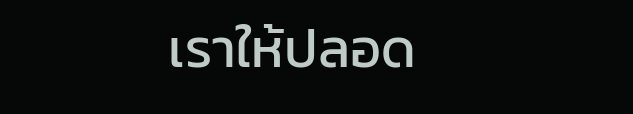เราให้ปลอด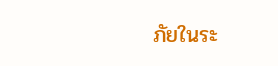ภัยในระ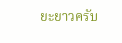ยะยาวครับ